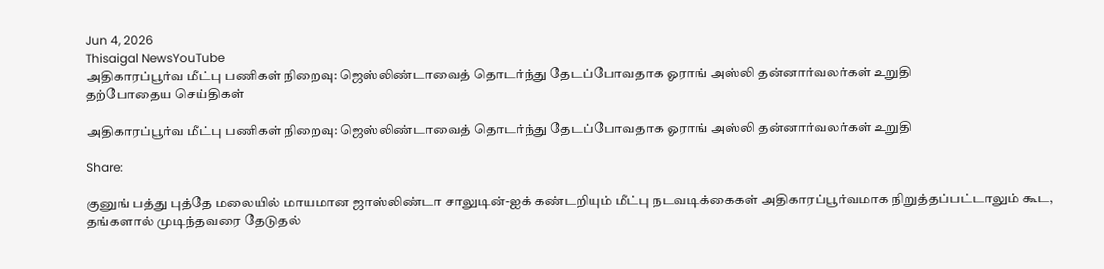Jun 4, 2026
Thisaigal NewsYouTube
அதிகாரப்பூர்வ மீட்பு பணிகள் நிறைவு: ஜெஸ்லிண்டாவைத் தொடர்ந்து தேடப்போவதாக ஓராங் அஸ்லி தன்னார்வலர்கள் உறுதி
தற்போதைய செய்திகள்

அதிகாரப்பூர்வ மீட்பு பணிகள் நிறைவு: ஜெஸ்லிண்டாவைத் தொடர்ந்து தேடப்போவதாக ஓராங் அஸ்லி தன்னார்வலர்கள் உறுதி

Share:

குனுங் பத்து புத்தே மலையில் மாயமான ஜாஸ்லிண்டா சாலுடின்-ஐக் கண்டறியும் மீட்பு நடவடிக்கைகள் அதிகாரப்பூர்வமாக நிறுத்தப்பட்டாலும் கூட, தங்களால் முடிந்தவரை தேடுதல்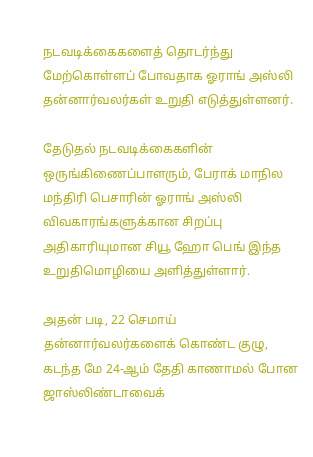நடவடிக்கைகளைத் தொடர்ந்து மேற்கொள்ளப் போவதாக ஓராங் அஸ்லி தன்னார்வலர்கள் உறுதி எடுத்துள்ளனர்.

தேடுதல் நடவடிக்கைகளின் ஒருங்கிணைப்பாளரும், பேராக் மாநில மந்திரி பெசாரின் ஓராங் அஸ்லி விவகாரங்களுக்கான சிறப்பு அதிகாரியுமான சியூ ஹோ பெங் இந்த உறுதிமொழியை அளித்துள்ளார்.

அதன் படி, 22 செமாய் தன்னார்வலர்களைக் கொண்ட குழு, கடந்த மே 24-ஆம் தேதி காணாமல் போன ஜாஸ்லிண்டாவைக்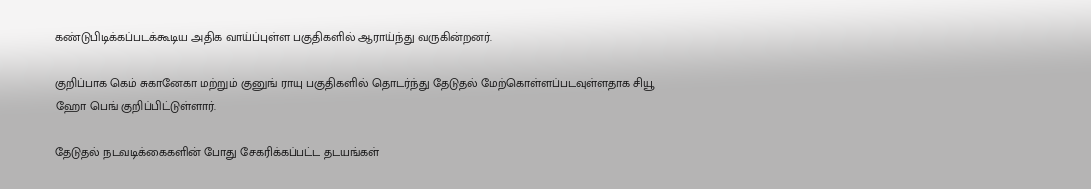கண்டுபிடிக்கப்படக்கூடிய அதிக வாய்ப்புள்ள பகுதிகளில் ஆராய்ந்து வருகின்றனர்.

குறிப்பாக கெம் சுகானேகா மற்றும் குனுங் ராயு பகுதிகளில் தொடர்ந்து தேடுதல் மேற்கொள்ளப்படவுள்ளதாக சியூ ஹோ பெங் குறிப்பிட்டுள்ளார்.

தேடுதல் நடவடிக்கைகளின் போது சேகரிக்கப்பட்ட தடயங்கள்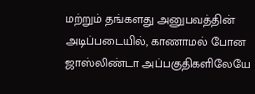மற்றும் தங்களது அனுபவத்தின் அடிப்படையில், காணாமல் போன ஜாஸ்லிண்டா அப்பகுதிகளிலேயே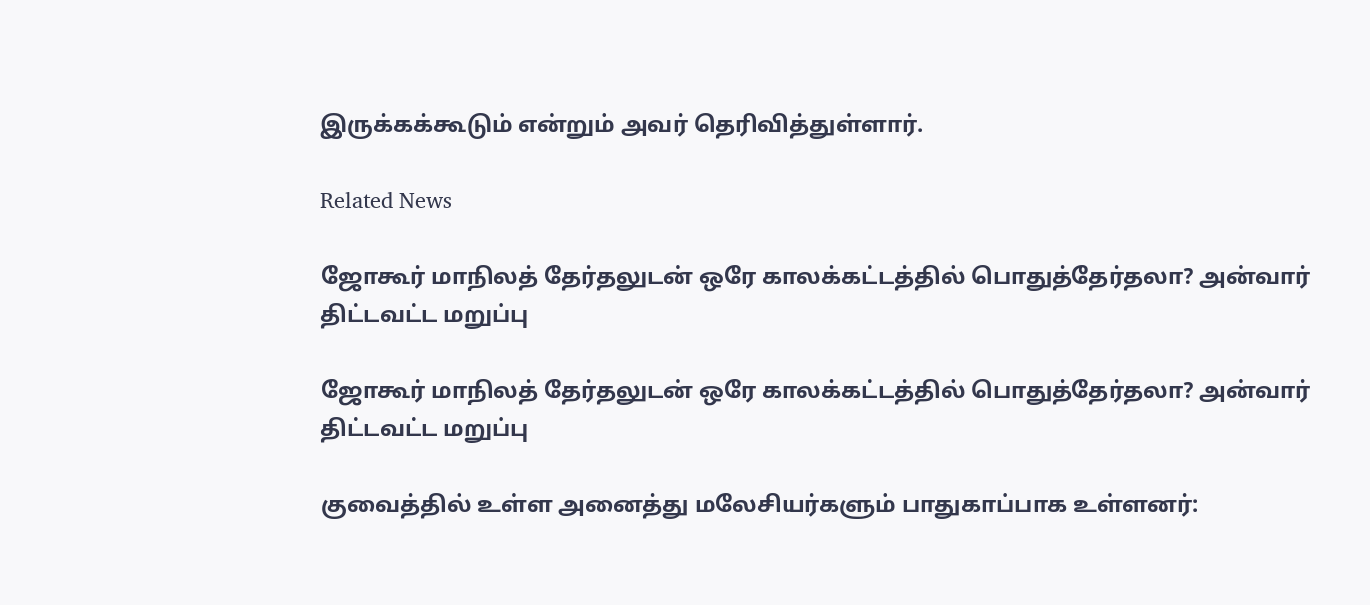இருக்கக்கூடும் என்றும் அவர் தெரிவித்துள்ளார்.

Related News

ஜோகூர் மாநிலத் தேர்தலுடன் ஒரே காலக்கட்டத்தில் பொதுத்தேர்தலா? அன்வார் திட்டவட்ட மறுப்பு

ஜோகூர் மாநிலத் தேர்தலுடன் ஒரே காலக்கட்டத்தில் பொதுத்தேர்தலா? அன்வார் திட்டவட்ட மறுப்பு

குவைத்தில் உள்ள அனைத்து மலேசியர்களும் பாதுகாப்பாக உள்ளனர்: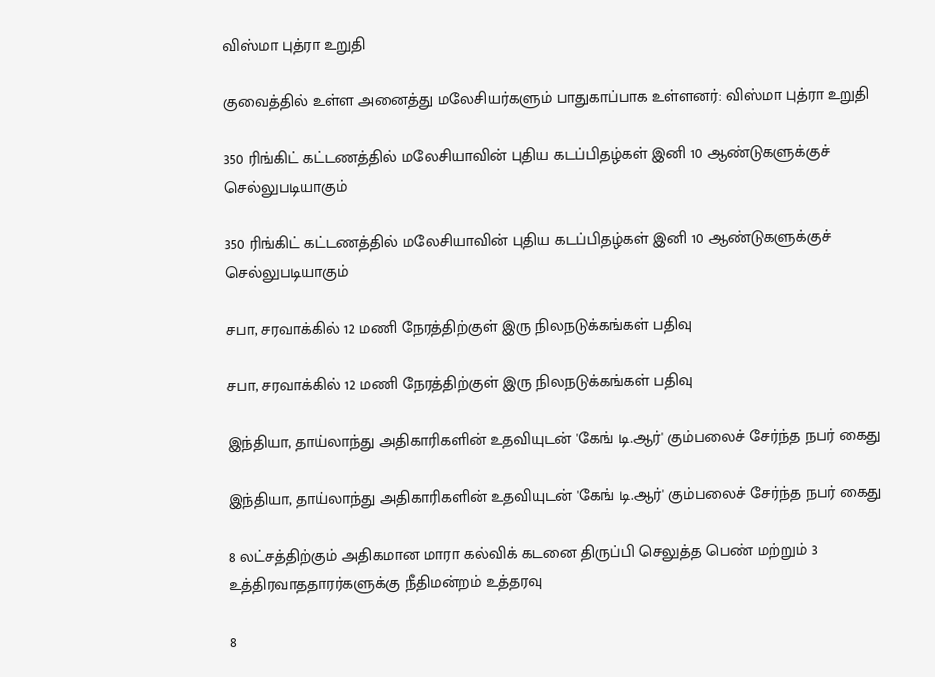விஸ்மா புத்ரா உறுதி

குவைத்தில் உள்ள அனைத்து மலேசியர்களும் பாதுகாப்பாக உள்ளனர்: விஸ்மா புத்ரா உறுதி

350 ரிங்கிட் கட்டணத்தில் மலேசியாவின் புதிய கடப்பிதழ்கள் இனி 10 ஆண்டுகளுக்குச் செல்லுபடியாகும்

350 ரிங்கிட் கட்டணத்தில் மலேசியாவின் புதிய கடப்பிதழ்கள் இனி 10 ஆண்டுகளுக்குச் செல்லுபடியாகும்

சபா, சரவாக்கில் 12 மணி நேரத்திற்குள் இரு நிலநடுக்கங்கள் பதிவு

சபா, சரவாக்கில் 12 மணி நேரத்திற்குள் இரு நிலநடுக்கங்கள் பதிவு

இந்தியா, தாய்லாந்து அதிகாரிகளின் உதவியுடன் 'கேங் டி.ஆர்' கும்பலைச் சேர்ந்த நபர் கைது

இந்தியா, தாய்லாந்து அதிகாரிகளின் உதவியுடன் 'கேங் டி.ஆர்' கும்பலைச் சேர்ந்த நபர் கைது

8 லட்சத்திற்கும் அதிகமான மாரா கல்விக் கடனை திருப்பி செலுத்த பெண் மற்றும் 3 உத்திரவாததாரர்களுக்கு நீதிமன்றம் உத்தரவு

8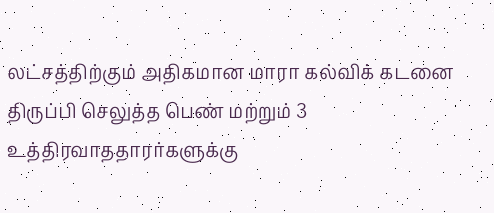லட்சத்திற்கும் அதிகமான மாரா கல்விக் கடனை திருப்பி செலுத்த பெண் மற்றும் 3 உத்திரவாததாரர்களுக்கு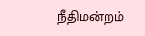நீதிமன்றம்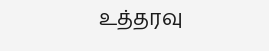உத்தரவு